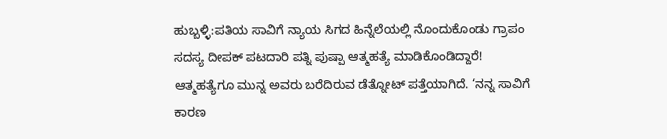ಹುಬ್ಬಳ್ಳಿ:ಪತಿಯ ಸಾವಿಗೆ ನ್ಯಾಯ ಸಿಗದ ಹಿನ್ನೆಲೆಯಲ್ಲಿ ನೊಂದುಕೊಂಡು ಗ್ರಾಪಂ ಸದಸ್ಯ ದೀಪಕ್ ಪಟದಾರಿ ಪತ್ನಿ ಪುಷ್ಪಾ ಆತ್ಮಹತ್ಯೆ ಮಾಡಿಕೊಂಡಿದ್ದಾರೆ!
ಆತ್ಮಹತ್ಯೆಗೂ ಮುನ್ನ ಅವರು ಬರೆದಿರುವ ಡೆತ್ನೋಟ್ ಪತ್ತೆಯಾಗಿದೆ. ‘ನನ್ನ ಸಾವಿಗೆ ಕಾರಣ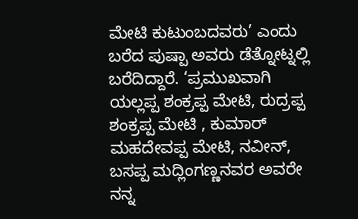ಮೇಟಿ ಕುಟುಂಬದವರು’ ಎಂದು ಬರೆದ ಪುಷ್ಪಾ ಅವರು ಡೆತ್ನೋಟ್ನಲ್ಲಿ ಬರೆದಿದ್ದಾರೆ. ‘ಪ್ರಮುಖವಾಗಿ ಯಲ್ಲಪ್ಪ ಶಂಕ್ರಪ್ಪ ಮೇಟಿ, ರುದ್ರಪ್ಪ ಶಂಕ್ರಪ್ಪ ಮೇಟಿ , ಕುಮಾರ್ ಮಹದೇವಪ್ಪ ಮೇಟಿ, ನವೀನ್, ಬಸಪ್ಪ ಮದ್ಲಿಂಗಣ್ಣನವರ ಅವರೇ ನನ್ನ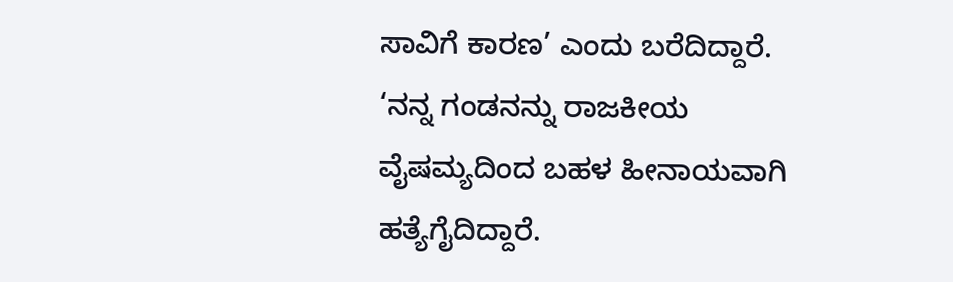ಸಾವಿಗೆ ಕಾರಣ’ ಎಂದು ಬರೆದಿದ್ದಾರೆ.
‘ನನ್ನ ಗಂಡನನ್ನು ರಾಜಕೀಯ ವೈಷಮ್ಯದಿಂದ ಬಹಳ ಹೀನಾಯವಾಗಿ ಹತ್ಯೆಗೈದಿದ್ದಾರೆ.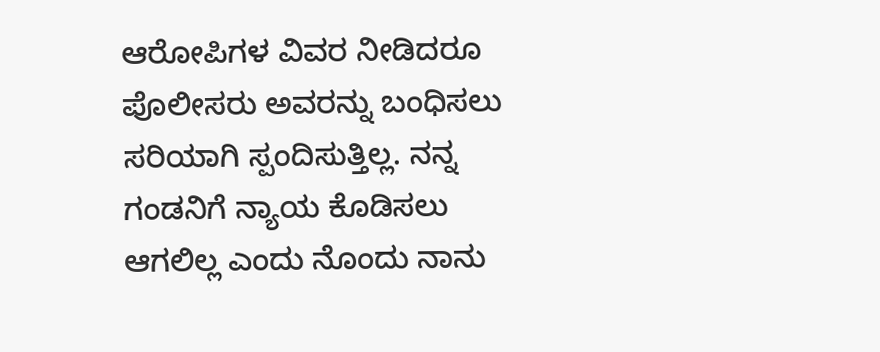ಆರೋಪಿಗಳ ವಿವರ ನೀಡಿದರೂ ಪೊಲೀಸರು ಅವರನ್ನು ಬಂಧಿಸಲು ಸರಿಯಾಗಿ ಸ್ಪಂದಿಸುತ್ತಿಲ್ಲ. ನನ್ನ ಗಂಡನಿಗೆ ನ್ಯಾಯ ಕೊಡಿಸಲು ಆಗಲಿಲ್ಲ ಎಂದು ನೊಂದು ನಾನು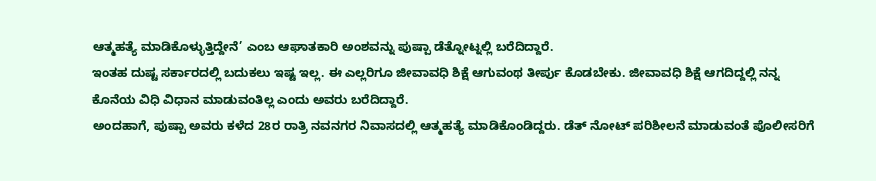ಆತ್ಮಹತ್ಯೆ ಮಾಡಿಕೊಳ್ಳುತ್ತಿದ್ದೇನೆ’ ಎಂಬ ಆಘಾತಕಾರಿ ಅಂಶವನ್ನು ಪುಷ್ಪಾ ಡೆತ್ನೋಟ್ನಲ್ಲಿ ಬರೆದಿದ್ದಾರೆ.
ಇಂತಹ ದುಷ್ಟ ಸರ್ಕಾರದಲ್ಲಿ ಬದುಕಲು ಇಷ್ಟ ಇಲ್ಲ. ಈ ಎಲ್ಲರಿಗೂ ಜೀವಾವಧಿ ಶಿಕ್ಷೆ ಆಗುವಂಥ ತೀರ್ಪು ಕೊಡಬೇಕು. ಜೀವಾವಧಿ ಶಿಕ್ಷೆ ಆಗದಿದ್ದಲ್ಲಿ ನನ್ನ ಕೊನೆಯ ವಿಧಿ ವಿಧಾನ ಮಾಡುವಂತಿಲ್ಲ ಎಂದು ಅವರು ಬರೆದಿದ್ದಾರೆ.
ಅಂದಹಾಗೆ, ಪುಷ್ಪಾ ಅವರು ಕಳೆದ 28ರ ರಾತ್ರಿ ನವನಗರ ನಿವಾಸದಲ್ಲಿ ಆತ್ಮಹತ್ಯೆ ಮಾಡಿಕೊಂಡಿದ್ದರು. ಡೆತ್ ನೋಟ್ ಪರಿಶೀಲನೆ ಮಾಡುವಂತೆ ಪೊಲೀಸರಿಗೆ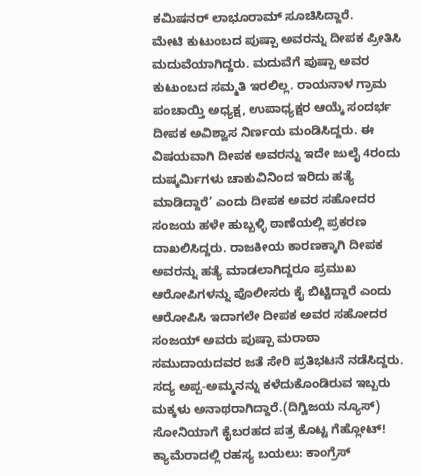ಕಮಿಷನರ್ ಲಾಭೂರಾಮ್ ಸೂಚಿಸಿದ್ದಾರೆ.
ಮೇಟಿ ಕುಟುಂಬದ ಪುಷ್ಪಾ ಅವರನ್ನು ದೀಪಕ ಪ್ರೀತಿಸಿ ಮದುವೆಯಾಗಿದ್ದರು. ಮದುವೆಗೆ ಪುಷ್ಪಾ ಅವರ ಕುಟುಂಬದ ಸಮ್ಮತಿ ಇರಲಿಲ್ಲ. ರಾಯನಾಳ ಗ್ರಾಮ ಪಂಚಾಯ್ತಿ ಅಧ್ಯಕ್ಷ, ಉಪಾಧ್ಯಕ್ಷರ ಆಯ್ಕೆ ಸಂದರ್ಭ ದೀಪಕ ಅವಿಶ್ವಾಸ ನಿರ್ಣಯ ಮಂಡಿಸಿದ್ದರು. ಈ ವಿಷಯವಾಗಿ ದೀಪಕ ಅವರನ್ನು ಇದೇ ಜುಲೈ 4ರಂದು ದುಷ್ಕರ್ಮಿಗಳು ಚಾಕುವಿನಿಂದ ಇರಿದು ಹತ್ಯೆ ಮಾಡಿದ್ದಾರೆ’ ಎಂದು ದೀಪಕ ಅವರ ಸಹೋದರ ಸಂಜಯ ಹಳೇ ಹುಬ್ಬಳ್ಳಿ ಠಾಣೆಯಲ್ಲಿ ಪ್ರಕರಣ ದಾಖಲಿಸಿದ್ದರು. ರಾಜಕೀಯ ಕಾರಣಕ್ಕಾಗಿ ದೀಪಕ ಅವರನ್ನು ಹತ್ಯೆ ಮಾಡಲಾಗಿದ್ದರೂ ಪ್ರಮುಖ ಆರೋಪಿಗಳನ್ನು ಪೊಲೀಸರು ಕೈ ಬಿಟ್ಟಿದ್ದಾರೆ ಎಂದು ಆರೋಪಿಸಿ ಇದಾಗಲೇ ದೀಪಕ ಅವರ ಸಹೋದರ ಸಂಜಯ್ ಅವರು ಪುಷ್ಪಾ ಮರಾಠಾ ಸಮುದಾಯದವರ ಜತೆ ಸೇರಿ ಪ್ರತಿಭಟನೆ ನಡೆಸಿದ್ದರು.
ಸದ್ಯ ಅಪ್ಪ-ಅಮ್ಮನನ್ನು ಕಳೆದುಕೊಂಡಿರುವ ಇಬ್ಬರು ಮಕ್ಕಳು ಅನಾಥರಾಗಿದ್ದಾರೆ.(ದಿಗ್ವಿಜಯ ನ್ಯೂಸ್)
ಸೋನಿಯಾಗೆ ಕೈಬರಹದ ಪತ್ರ ಕೊಟ್ಟ ಗೆಹ್ಲೋಟ್! ಕ್ಯಾಮೆರಾದಲ್ಲಿ ರಹಸ್ಯ ಬಯಲು: ಕಾಂಗ್ರೆಸ್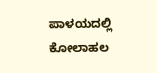ಪಾಳಯದಲ್ಲಿ ಕೋಲಾಹಲ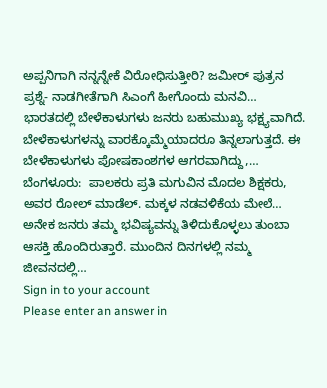ಅಪ್ಪನಿಗಾಗಿ ನನ್ನನ್ನೇಕೆ ವಿರೋಧಿಸುತ್ತೀರಿ? ಜಮೀರ್ ಪುತ್ರನ ಪ್ರಶ್ನೆ- ನಾಡಗೀತೆಗಾಗಿ ಸಿಎಂಗೆ ಹೀಗೊಂದು ಮನವಿ…
ಭಾರತದಲ್ಲಿ ಬೇಳೆಕಾಳುಗಳು ಜನರು ಬಹುಮುಖ್ಯ ಭಕ್ಷ್ಯವಾಗಿದೆ. ಬೇಳೆಕಾಳುಗಳನ್ನು ವಾರಕ್ಕೊಮ್ಮೆಯಾದರೂ ತಿನ್ನಲಾಗುತ್ತದೆ. ಈ ಬೇಳೆಕಾಳುಗಳು ಪೋಷಕಾಂಶಗಳ ಆಗರವಾಗಿದ್ದು,…
ಬೆಂಗಳೂರು:  ಪಾಲಕರು ಪ್ರತಿ ಮಗುವಿನ ಮೊದಲ ಶಿಕ್ಷಕರು, ಅವರ ರೋಲ್ ಮಾಡೆಲ್. ಮಕ್ಕಳ ನಡವಳಿಕೆಯ ಮೇಲೆ…
ಅನೇಕ ಜನರು ತಮ್ಮ ಭವಿಷ್ಯವನ್ನು ತಿಳಿದುಕೊಳ್ಳಲು ತುಂಬಾ ಆಸಕ್ತಿ ಹೊಂದಿರುತ್ತಾರೆ. ಮುಂದಿನ ದಿನಗಳಲ್ಲಿ ನಮ್ಮ ಜೀವನದಲ್ಲಿ…
Sign in to your account
Please enter an answer in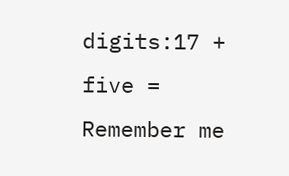digits:17 + five =
Remember me